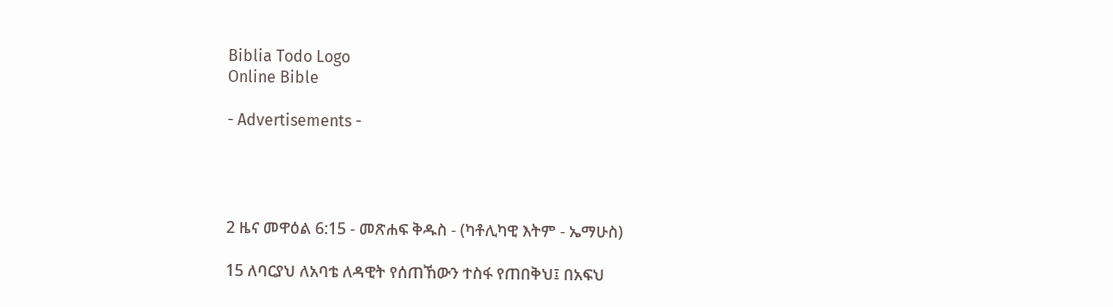Biblia Todo Logo
Online Bible

- Advertisements -




2 ዜና መዋዕል 6:15 - መጽሐፍ ቅዱስ - (ካቶሊካዊ እትም - ኤማሁስ)

15 ለባርያህ ለአባቴ ለዳዊት የሰጠኸውን ተስፋ የጠበቅህ፤ በአፍህ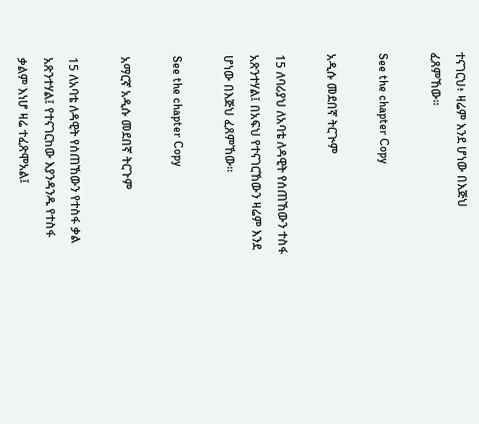ተናገርህ፥ ዛሬም እንደ ሆነው በእጅህ ፈጸምኸው።

See the chapter Copy

አዲሱ መደበኛ ትርጒም

15 ለባሪያህ ለአባቴ ለዳዊት የሰጠኸውን ተስፋ አጽንተሃል፤ በአፍህ የተናገርኸውን ዛሬም እንደ ሆነው በእጅህ ፈጸምኸው።

See the chapter Copy

አማርኛ አዲሱ መደበኛ ትርጉም

15 ለአባቴ ለዳዊት የሰጠኸውን የተስፋ ቃል አጽንተሃል፤ የተናገርከው እያንዳንዱ የተስፋ ቃልም እነሆ ዛሬ ተፈጽሞአል፤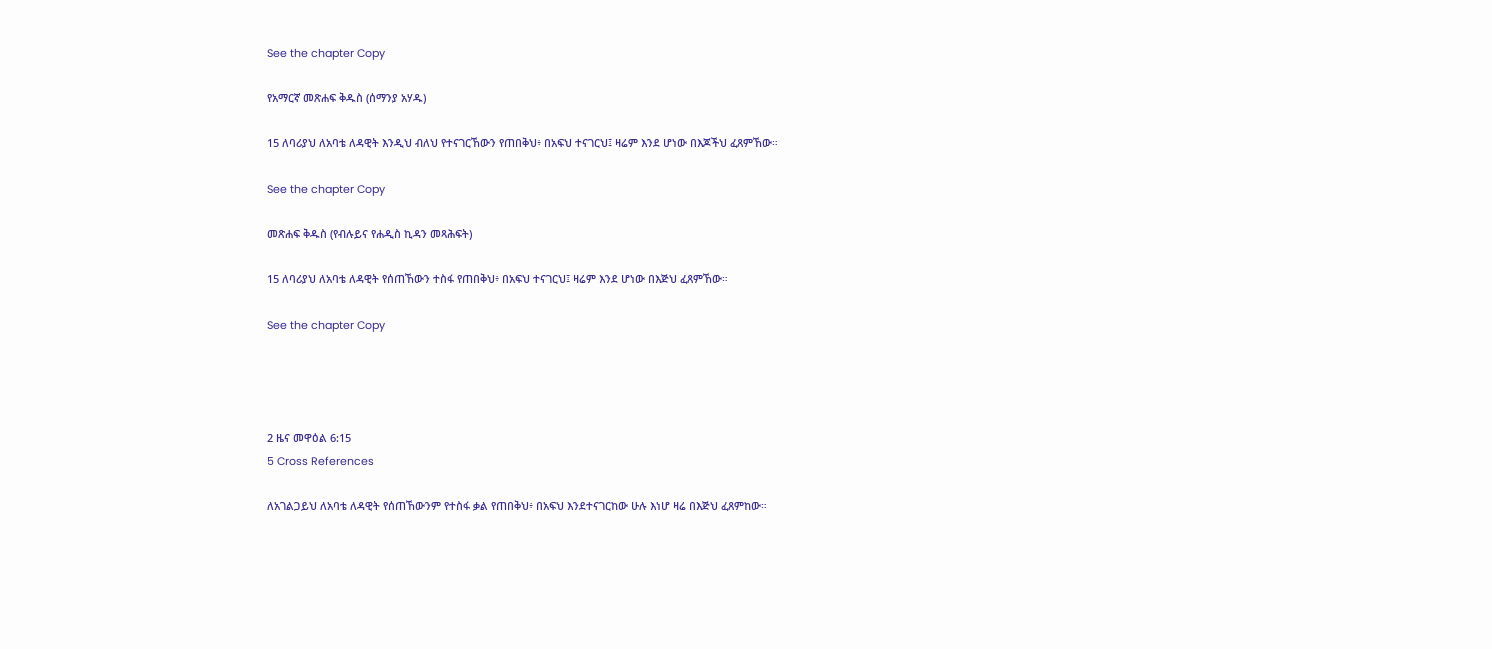See the chapter Copy

የአማርኛ መጽሐፍ ቅዱስ (ሰማንያ አሃዱ)

15 ለባሪያህ ለአባቴ ለዳዊት እንዲህ ብለህ የተናገርኸውን የጠበቅህ፥ በአፍህ ተናገርህ፤ ዛሬም እንደ ሆነው በእጆችህ ፈጸምኸው።

See the chapter Copy

መጽሐፍ ቅዱስ (የብሉይና የሐዲስ ኪዳን መጻሕፍት)

15 ለባሪያህ ለአባቴ ለዳዊት የሰጠኸውን ተስፋ የጠበቅህ፥ በአፍህ ተናገርህ፤ ዛሬም እንደ ሆነው በእጅህ ፈጸምኸው።

See the chapter Copy




2 ዜና መዋዕል 6:15
5 Cross References

ለአገልጋይህ ለአባቴ ለዳዊት የሰጠኸውንም የተስፋ ቃል የጠበቅህ፥ በአፍህ እንደተናገርከው ሁሉ እነሆ ዛሬ በእጅህ ፈጸምከው።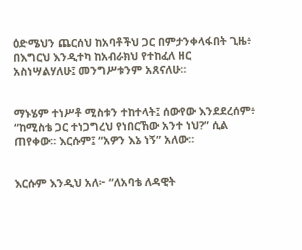ዕድሜህን ጨርሰህ ከአባቶችህ ጋር በምታንቀላፋበት ጊዜ፥ በእግርህ እንዲተካ ከአብራክህ የተከፈለ ዘር አስነሣልሃለሁ፤ መንግሥቱንም አጸናለሁ።


ማኑሄም ተነሥቶ ሚስቱን ተከተላት፤ ሰውየው እንደደረሰም፥ “ከሚስቴ ጋር ተነጋግረህ የነበርኸው አንተ ነህ?” ሲል ጠየቀው። እርሱም፤ “አዎን እኔ ነኝ” አለው።


እርሱም እንዲህ አለ፦ “ለአባቴ ለዳዊት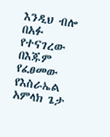እንዲህ ብሎ በአፉ የተናገረው በእጁም የፈፀመው የእስራኤል አምላክ ጌታ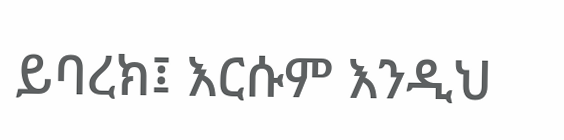ይባረክ፤ እርሱም እንዲህ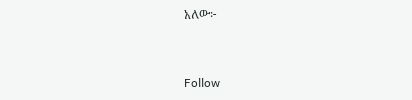አለው፦


Follow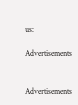us:

Advertisements


Advertisements